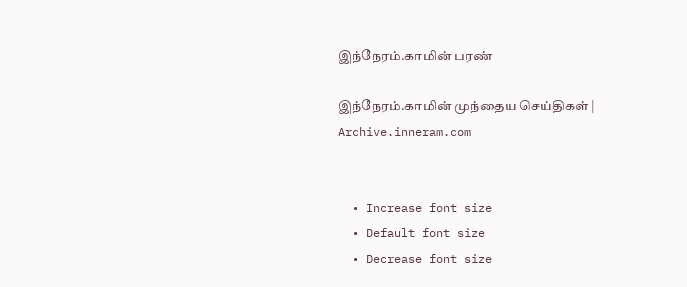இந்நேரம்.காமின் பரண்

இந்நேரம்.காமின் முந்தைய செய்திகள் | Archive.inneram.com


  • Increase font size
  • Default font size
  • Decrease font size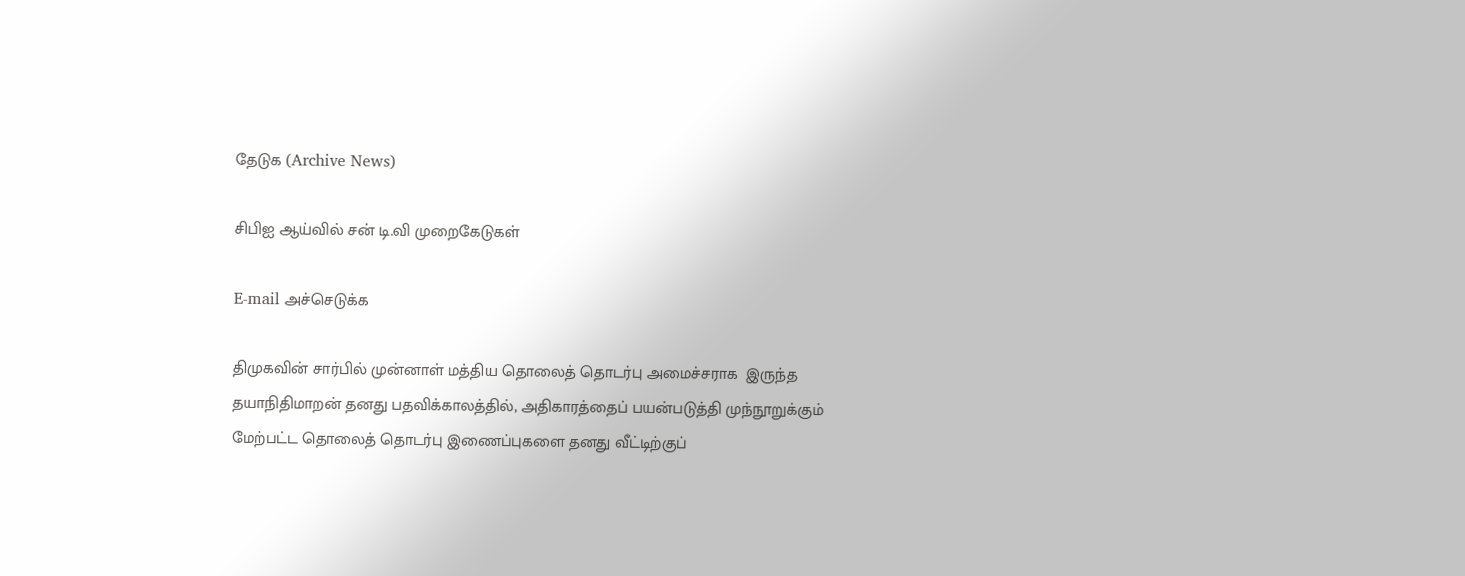தேடுக (Archive News)

சிபிஐ ஆய்வில் சன் டி.வி முறைகேடுகள்

E-mail அச்செடுக்க

திமுகவின் சார்பில் முன்னாள் மத்திய தொலைத் தொடர்பு அமைச்சராக  இருந்த தயாநிதிமாறன் தனது பதவிக்காலத்தில், அதிகாரத்தைப் பயன்படுத்தி முந்நூறுக்கும் மேற்பட்ட தொலைத் தொடர்பு இணைப்புகளை தனது வீட்டிற்குப்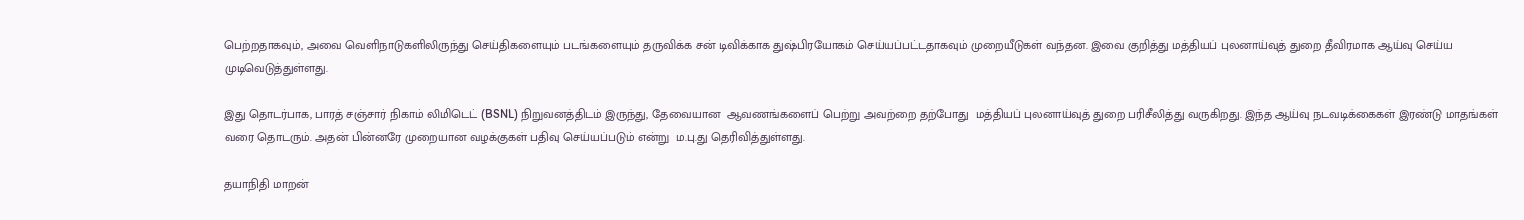பெற்றதாகவும், அவை வெளிநாடுகளிலிருந்து செய்திகளையும் படங்களையும் தருவிக்க சன் டிவிக்காக துஷ்பிரயோகம் செய்யப்பட்டதாகவும் முறையீடுகள் வந்தன. இவை குறித்து மத்தியப் புலனாய்வுத் துறை தீவிரமாக ஆய்வு செய்ய முடிவெடுத்துள்ளது.

இது தொடர்பாக, பாரத் சஞ்சார் நிகாம் லிமிடெட் (BSNL) நிறுவனத்திடம் இருந்து, தேவையான  ஆவணங்களைப் பெற்று அவற்றை தற்போது  மத்தியப் புலனாய்வுத் துறை பரிசீலித்து வருகிறது. இந்த ஆய்வு நடவடிக்கைகள் இரண்டு மாதங்கள் வரை தொடரும். அதன் பின்னரே முறையான வழக்குகள் பதிவு செய்யப்படும் என்று  ம.பு.து தெரிவித்துள்ளது.

தயாநிதி மாறன்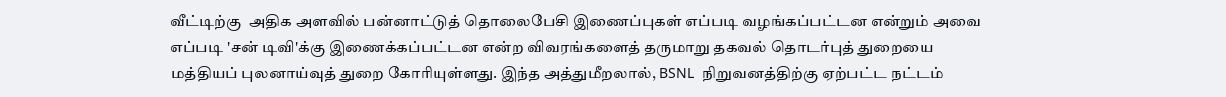வீட்டிற்கு  அதிக அளவில் பன்னாட்டுத் தொலைபேசி இணைப்புகள் எப்படி வழங்கப்பட்டன என்றும் அவை எப்படி 'சன் டிவி'க்கு இணைக்கப்பட்டன என்ற விவரங்களைத் தருமாறு தகவல் தொடர்புத் துறையை மத்தியப் புலனாய்வுத் துறை கோரியுள்ளது. இந்த அத்துமீறலால், BSNL  நிறுவனத்திற்கு ஏற்பட்ட நட்டம்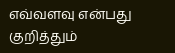எவ்வளவு என்பது குறித்தும்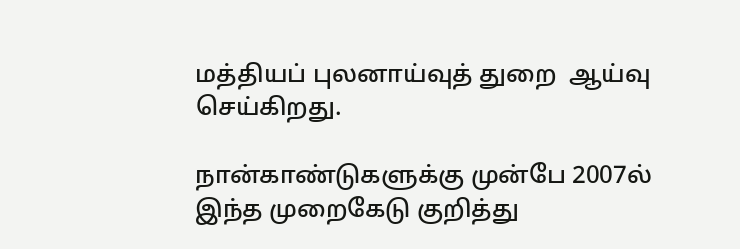மத்தியப் புலனாய்வுத் துறை  ஆய்வு செய்கிறது.

நான்காண்டுகளுக்கு முன்பே 2007ல் இந்த முறைகேடு குறித்து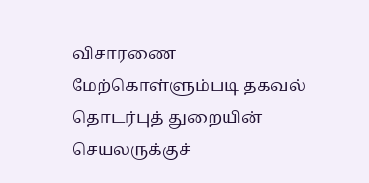விசாரணை மேற்கொள்ளும்படி தகவல் தொடர்புத் துறையின் செயலருக்குச்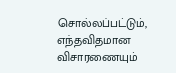சொல்லப்பட்டும், எந்தவிதமான விசாரணையும்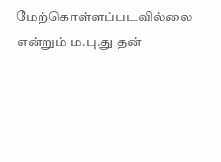மேற்கொள்ளப்படவில்லை என்றும் ம.பு.து தன்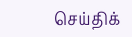செய்திக்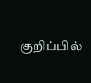குறிப்பில்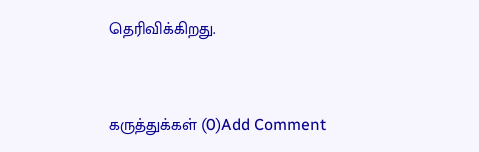தெரிவிக்கிறது.



கருத்துக்கள் (0)Add Comment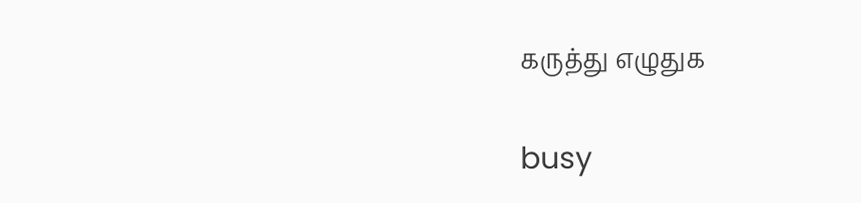கருத்து எழுதுக

busy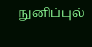நுனிப்புல்